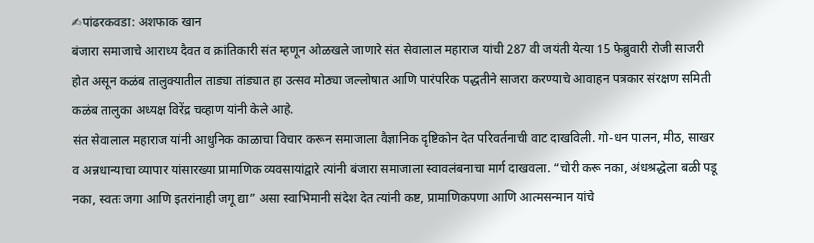✍पांढरकवडा: अशफाक खान
बंजारा समाजाचे आराध्य दैवत व क्रांतिकारी संत म्हणून ओळखले जाणारे संत सेवालाल महाराज यांची 287 वी जयंती येत्या 15 फेब्रुवारी रोजी साजरी होत असून कळंब तालुक्यातील ताड्या तांड्यात हा उत्सव मोठ्या जल्लोषात आणि पारंपरिक पद्धतीने साजरा करण्याचे आवाहन पत्रकार संरक्षण समिती कळंब तालुका अध्यक्ष विरेंद्र चव्हाण यांनी केले आहे.
संत सेवालाल महाराज यांनी आधुनिक काळाचा विचार करून समाजाला वैज्ञानिक दृष्टिकोन देत परिवर्तनाची वाट दाखविली. गो-धन पालन, मीठ, साखर व अन्नधान्याचा व्यापार यांसारख्या प्रामाणिक व्यवसायांद्वारे त्यांनी बंजारा समाजाला स्वावलंबनाचा मार्ग दाखवला. “चोरी करू नका, अंधश्रद्धेला बळी पडू नका, स्वतः जगा आणि इतरांनाही जगू द्या” असा स्वाभिमानी संदेश देत त्यांनी कष्ट, प्रामाणिकपणा आणि आत्मसन्मान यांचे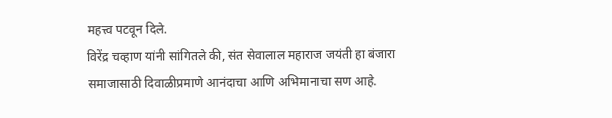महत्त्व पटवून दिले.
विरेंद्र चव्हाण यांनी सांगितले की, संत सेवालाल महाराज जयंती हा बंजारा समाजासाठी दिवाळीप्रमाणे आनंदाचा आणि अभिमानाचा सण आहे.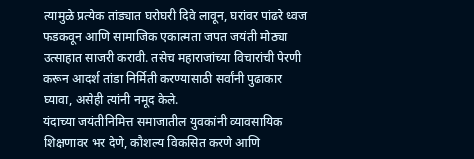त्यामुळे प्रत्येक तांड्यात घरोघरी दिवे लावून, घरांवर पांढरे ध्वज फडकवून आणि सामाजिक एकात्मता जपत जयंती मोठ्या उत्साहात साजरी करावी. तसेच महाराजांच्या विचारांची पेरणी करून आदर्श तांडा निर्मिती करण्यासाठी सर्वांनी पुढाकार घ्यावा, असेही त्यांनी नमूद केले.
यंदाच्या जयंतीनिमित्त समाजातील युवकांनी व्यावसायिक शिक्षणावर भर देणे, कौशल्य विकसित करणे आणि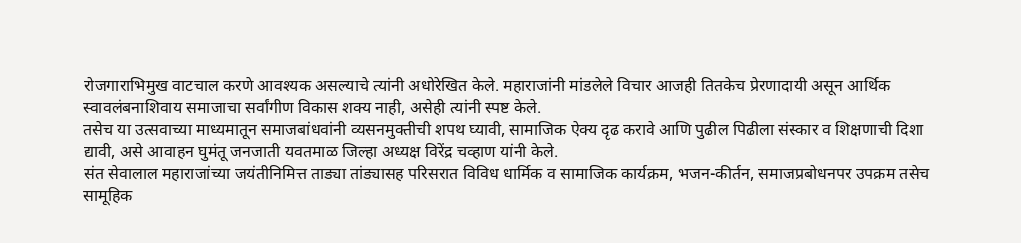रोजगाराभिमुख वाटचाल करणे आवश्यक असल्याचे त्यांनी अधोरेखित केले. महाराजांनी मांडलेले विचार आजही तितकेच प्रेरणादायी असून आर्थिक स्वावलंबनाशिवाय समाजाचा सर्वांगीण विकास शक्य नाही, असेही त्यांनी स्पष्ट केले.
तसेच या उत्सवाच्या माध्यमातून समाजबांधवांनी व्यसनमुक्तीची शपथ घ्यावी, सामाजिक ऐक्य दृढ करावे आणि पुढील पिढीला संस्कार व शिक्षणाची दिशा द्यावी, असे आवाहन घुमंतू जनजाती यवतमाळ जिल्हा अध्यक्ष विरेंद्र चव्हाण यांनी केले.
संत सेवालाल महाराजांच्या जयंतीनिमित्त ताड्या तांड्यासह परिसरात विविध धार्मिक व सामाजिक कार्यक्रम, भजन-कीर्तन, समाजप्रबोधनपर उपक्रम तसेच सामूहिक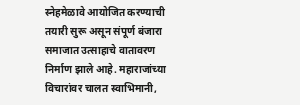स्नेहमेळावे आयोजित करण्याची तयारी सुरू असून संपूर्ण बंजारा समाजात उत्साहाचे वातावरण निर्माण झाले आहे. महाराजांच्या विचारांवर चालत स्वाभिमानी,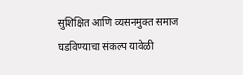सुशिक्षित आणि व्यसनमुक्त समाज घडविण्याचा संकल्प यावेळी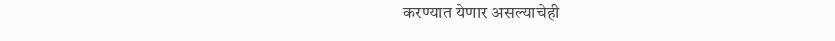करण्यात येणार असल्याचेही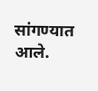सांगण्यात आले.